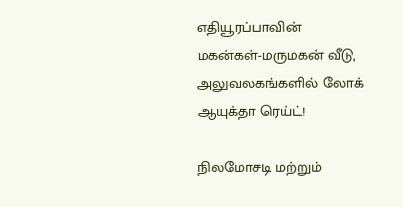எதியூரப்பாவின் மகன்கள்-மருமகன் வீடு, அலுவலகங்களில் லோக் ஆயுக்தா ரெய்ட்!

நிலமோசடி மற்றும்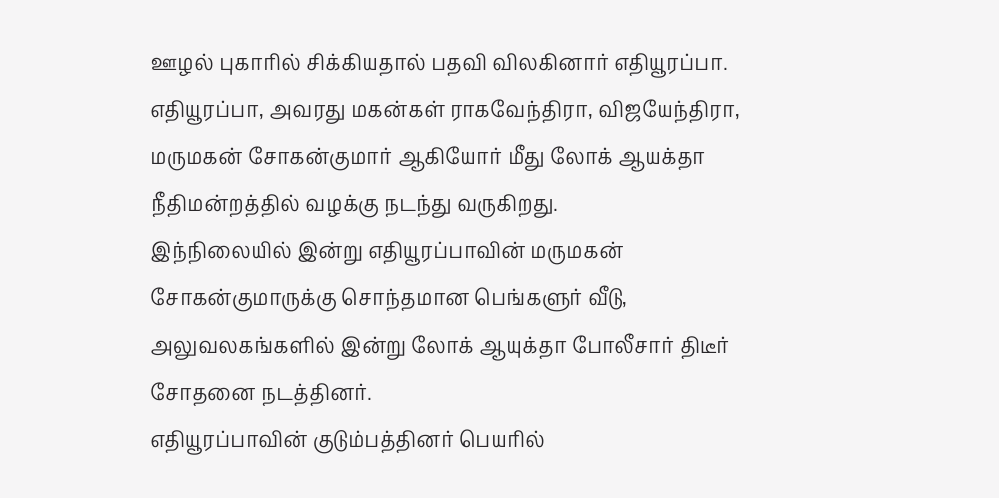ஊழல் புகாரில் சிக்கியதால் பதவி விலகினார் எதியூரப்பா. எதியூரப்பா, அவரது மகன்கள் ராகவேந்திரா, விஜயேந்திரா, மருமகன் சோகன்குமார் ஆகியோர் மீது லோக் ஆயக்தா நீதிமன்றத்தில் வழக்கு நடந்து வருகிறது.
இந்நிலையில் இன்று எதியூரப்பாவின் மருமகன் சோகன்குமாருக்கு சொந்தமான பெங்களுர் வீடு, அலுவலகங்களில் இன்று லோக் ஆயுக்தா போலீசார் திடீர் சோதனை நடத்தினர்.
எதியூரப்பாவின் குடும்பத்தினர் பெயரில்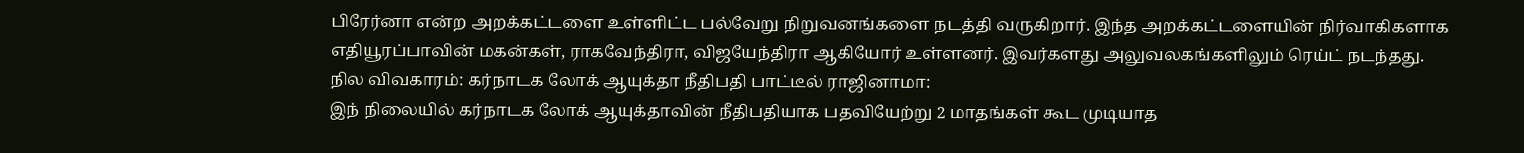பிரேர்னா என்ற அறக்கட்டளை உள்ளிட்ட பல்வேறு நிறுவனங்களை நடத்தி வருகிறார். இந்த அறக்கட்டளையின் நிர்வாகிகளாக எதியூரப்பாவின் மகன்கள், ராகவேந்திரா, விஜயேந்திரா ஆகியோர் உள்ளனர். இவர்களது அலுவலகங்களிலும் ரெய்ட் நடந்தது.
நில விவகாரம்: கர்நாடக லோக் ஆயுக்தா நீதிபதி பாட்டீல் ராஜினாமா:
இந் நிலையில் கர்நாடக லோக் ஆயுக்தாவின் நீதிபதியாக பதவியேற்று 2 மாதங்கள் கூட முடியாத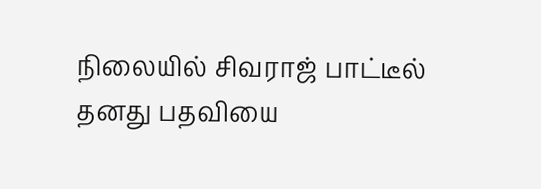நிலையில் சிவராஜ் பாட்டீல் தனது பதவியை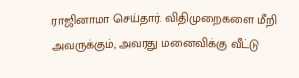ராஜினாமா செய்தார். விதிமுறைகளை மீறி அவருக்கும், அவரது மனைவிக்கு வீட்டு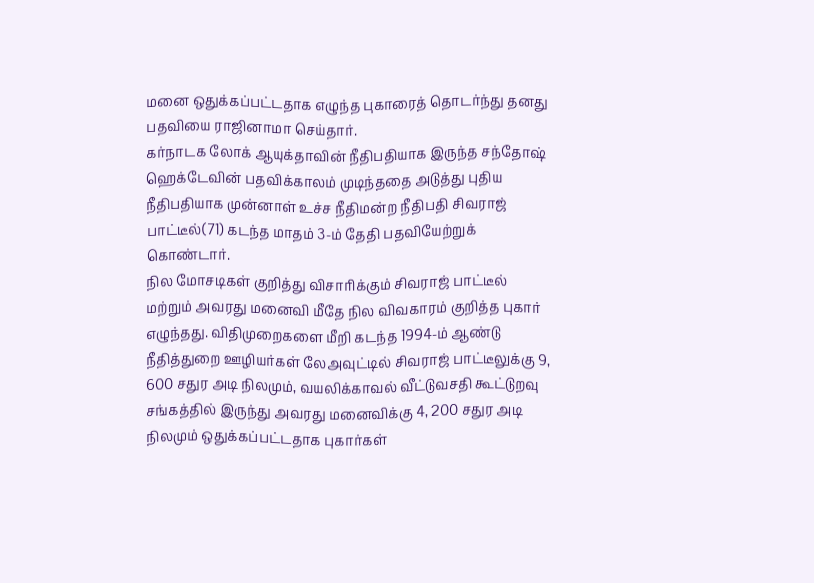மனை ஒதுக்கப்பட்டதாக எழுந்த புகாரைத் தொடர்ந்து தனது பதவியை ராஜினாமா செய்தார்.
கர்நாடக லோக் ஆயுக்தாவின் நீதிபதியாக இருந்த சந்தோஷ் ஹெக்டேவின் பதவிக்காலம் முடிந்ததை அடுத்து புதிய நீதிபதியாக முன்னாள் உச்ச நீதிமன்ற நீதிபதி சிவராஜ் பாட்டீல்(71) கடந்த மாதம் 3-ம் தேதி பதவியேற்றுக் கொண்டார்.
நில மோசடிகள் குறித்து விசாரிக்கும் சிவராஜ் பாட்டீல் மற்றும் அவரது மனைவி மீதே நில விவகாரம் குறித்த புகார் எழுந்தது. விதிமுறைகளை மீறி கடந்த 1994-ம் ஆண்டு நீதித்துறை ஊழியர்கள் லேஅவுட்டில் சிவராஜ் பாட்டீலுக்கு 9, 600 சதுர அடி நிலமும், வயலிக்காவல் வீட்டுவசதி கூட்டுறவு சங்கத்தில் இருந்து அவரது மனைவிக்கு 4, 200 சதுர அடி நிலமும் ஒதுக்கப்பட்டதாக புகார்கள்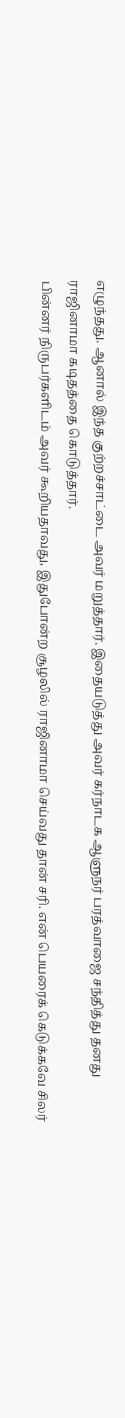எழுந்தது. ஆனால் இந்த குற்றச்சாட்டை அவர் மறுத்தார். இதையடுத்து அவர் கர்நாடக ஆளுநர் பரத்வாஜை சந்தித்து தனது ராஜினாமா கடிதத்தை கொடுத்தார்.
பின்னர் நிருபர்களிடம் அவர் கூறியதாவது, இதுபோன்ற சூழலில் ராஜினாமா செய்வது தான் சரி. என் பெயரைக் கெடுக்கவே சிலர்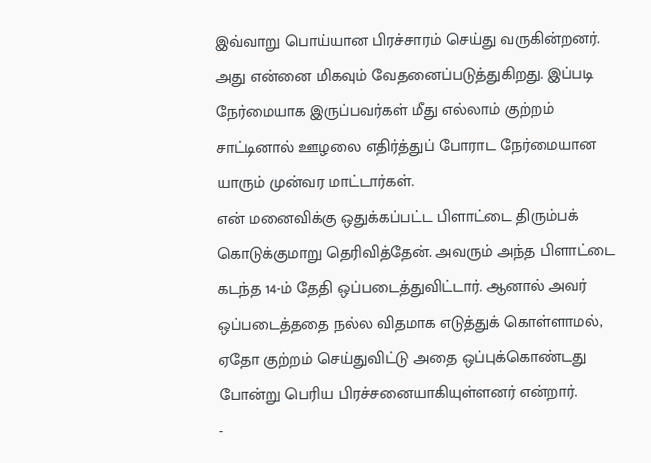இவ்வாறு பொய்யான பிரச்சாரம் செய்து வருகின்றனர். அது என்னை மிகவும் வேதனைப்படுத்துகிறது. இப்படி நேர்மையாக இருப்பவர்கள் மீது எல்லாம் குற்றம் சாட்டினால் ஊழலை எதிர்த்துப் போராட நேர்மையான யாரும் முன்வர மாட்டார்கள்.
என் மனைவிக்கு ஒதுக்கப்பட்ட பிளாட்டை திரும்பக் கொடுக்குமாறு தெரிவித்தேன். அவரும் அந்த பிளாட்டை கடந்த 14-ம் தேதி ஒப்படைத்துவிட்டார். ஆனால் அவர் ஒப்படைத்ததை நல்ல விதமாக எடுத்துக் கொள்ளாமல், ஏதோ குற்றம் செய்துவிட்டு அதை ஒப்புக்கொண்டது போன்று பெரிய பிரச்சனையாகியுள்ளனர் என்றார்.
-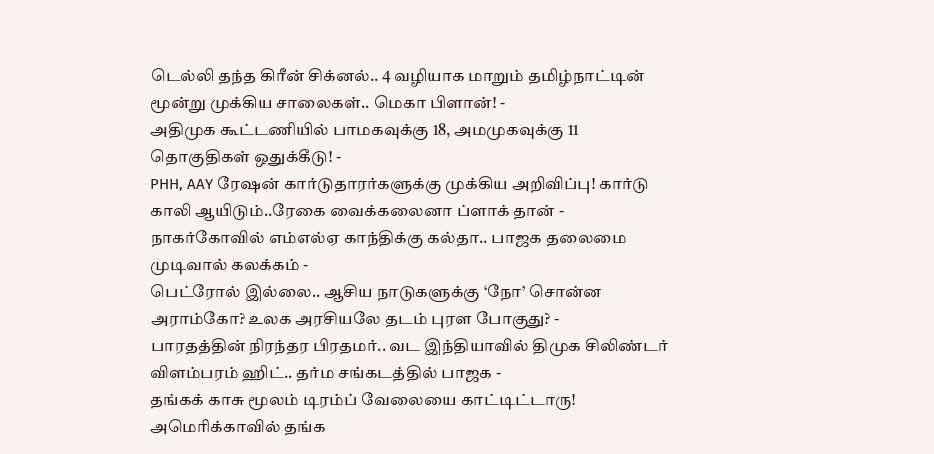டெல்லி தந்த கிரீன் சிக்னல்.. 4 வழியாக மாறும் தமிழ்நாட்டின் மூன்று முக்கிய சாலைகள்.. மெகா பிளான்! -
அதிமுக கூட்டணியில் பாமகவுக்கு 18, அமமுகவுக்கு 11 தொகுதிகள் ஒதுக்கீடு! -
PHH, AAY ரேஷன் கார்டுதாரர்களுக்கு முக்கிய அறிவிப்பு! கார்டு காலி ஆயிடும்..ரேகை வைக்கலைனா ப்ளாக் தான் -
நாகர்கோவில் எம்எல்ஏ காந்திக்கு கல்தா.. பாஜக தலைமை முடிவால் கலக்கம் -
பெட்ரோல் இல்லை.. ஆசிய நாடுகளுக்கு ‘நோ’ சொன்ன அராம்கோ? உலக அரசியலே தடம் புரள போகுது? -
பாரதத்தின் நிரந்தர பிரதமர்.. வட இந்தியாவில் திமுக சிலிண்டர் விளம்பரம் ஹிட்.. தர்ம சங்கடத்தில் பாஜக -
தங்கக் காசு மூலம் டிரம்ப் வேலையை காட்டிட்டாரு! அமெரிக்காவில் தங்க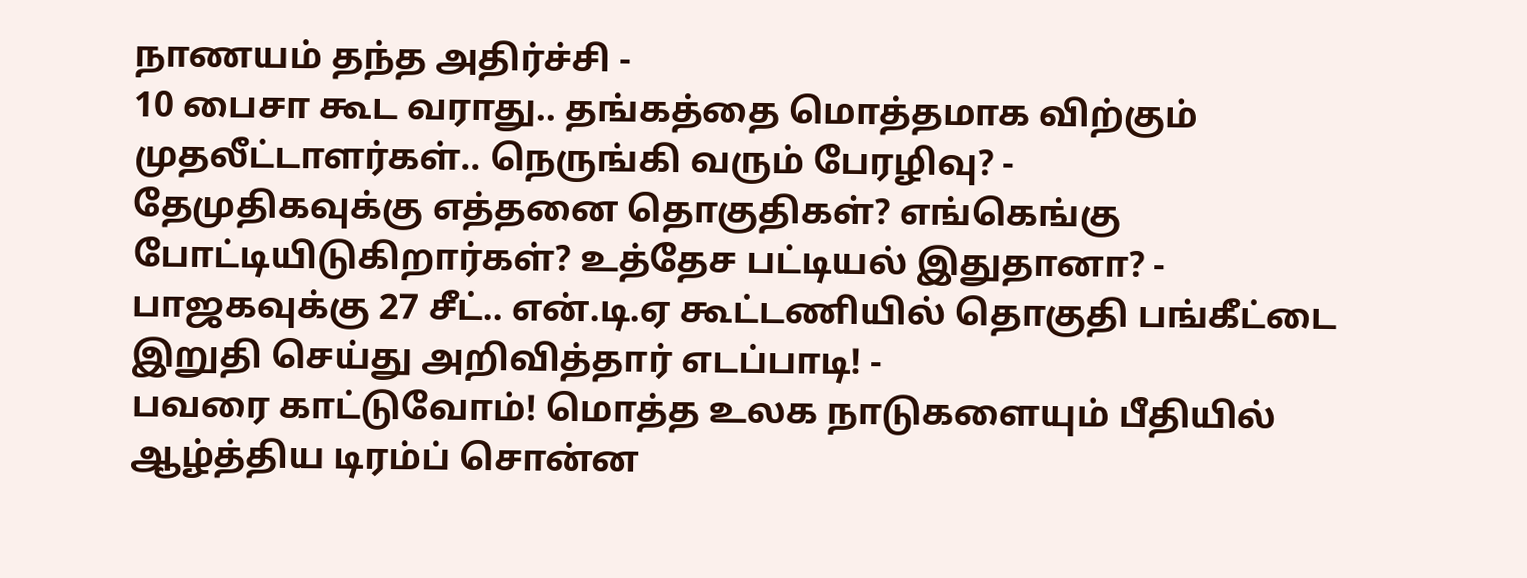நாணயம் தந்த அதிர்ச்சி -
10 பைசா கூட வராது.. தங்கத்தை மொத்தமாக விற்கும் முதலீட்டாளர்கள்.. நெருங்கி வரும் பேரழிவு? -
தேமுதிகவுக்கு எத்தனை தொகுதிகள்? எங்கெங்கு போட்டியிடுகிறார்கள்? உத்தேச பட்டியல் இதுதானா? -
பாஜகவுக்கு 27 சீட்.. என்.டி.ஏ கூட்டணியில் தொகுதி பங்கீட்டை இறுதி செய்து அறிவித்தார் எடப்பாடி! -
பவரை காட்டுவோம்! மொத்த உலக நாடுகளையும் பீதியில் ஆழ்த்திய டிரம்ப் சொன்ன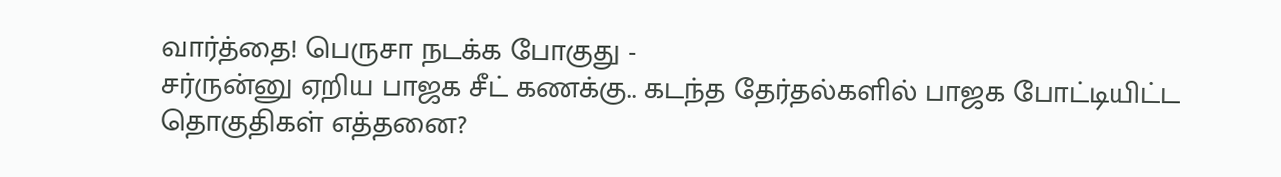வார்த்தை! பெருசா நடக்க போகுது -
சர்ருன்னு ஏறிய பாஜக சீட் கணக்கு.. கடந்த தேர்தல்களில் பாஜக போட்டியிட்ட தொகுதிகள் எத்தனை?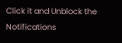Click it and Unblock the Notifications